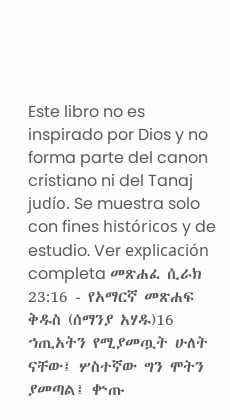Este libro no es inspirado por Dios y no forma parte del canon cristiano ni del Tanaj judío. Se muestra solo con fines históricos y de estudio. Ver explicación completa መጽሐፈ ሲራክ 23:16 - የአማርኛ መጽሐፍ ቅዱስ (ሰማንያ አሃዱ)16 ኀጢአትን የሚያመጧት ሁለት ናቸው፤ ሦስተኛው ግን ሞትን ያመጣል፤ ቍጡ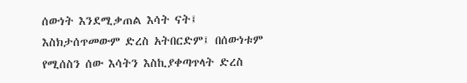ሰውነት እንደሚቃጠል እሳት ናት፤ እስክታሰጥመውም ድረስ አትበርድም፤ በሰውነቱም የሚሰስን ሰው እሳትን እስኪያቀጣጥላት ድረስ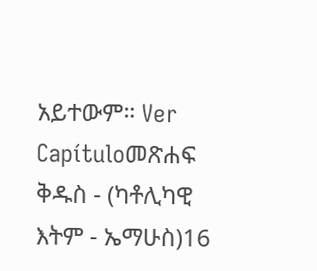አይተውም። Ver Capítuloመጽሐፍ ቅዱስ - (ካቶሊካዊ እትም - ኤማሁስ)16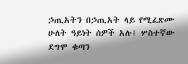ኃጢአትን በኃጢአት ላይ የሚፈጽሙ ሁለት ዓይነት ሰዎች አሉ፤ ሦስተኛው ደግሞ ቁጣን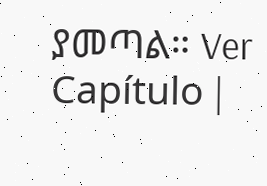ያመጣል። Ver Capítulo |